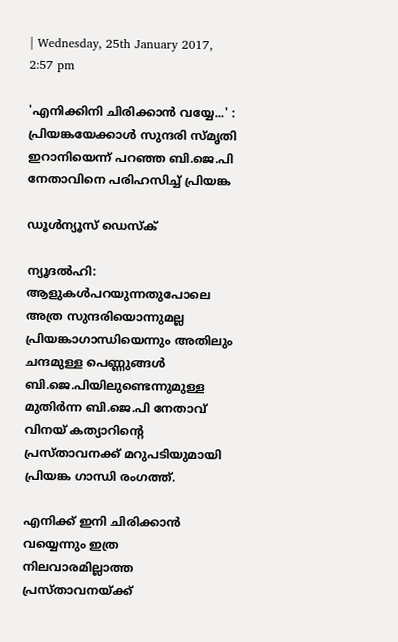| Wednesday, 25th January 2017, 2:57 pm

'എനിക്കിനി ചിരിക്കാന്‍ വയ്യേ...' : പ്രിയങ്കയേക്കാള്‍ സുന്ദരി സ്മൃതി ഇറാനിയെന്ന് പറഞ്ഞ ബി.ജെ.പി നേതാവിനെ പരിഹസിച്ച് പ്രിയങ്ക

ഡൂള്‍ന്യൂസ് ഡെസ്‌ക്

ന്യൂദല്‍ഹി: ആളുകള്‍പറയുന്നതുപോലെ അത്ര സുന്ദരിയൊന്നുമല്ല പ്രിയങ്കാഗാന്ധിയെന്നും അതിലും ചന്ദമുള്ള പെണ്ണുങ്ങള്‍ ബി.ജെ.പിയിലുണ്ടെന്നുമുള്ള മുതിര്‍ന്ന ബി.ജെ.പി നേതാവ് വിനയ് കത്യാറിന്റെ പ്രസ്താവനക്ക് മറുപടിയുമായി പ്രിയങ്ക ഗാന്ധി രംഗത്ത്.

എനിക്ക് ഇനി ചിരിക്കാന്‍ വയ്യെന്നും ഇത്ര നിലവാരമില്ലാത്ത പ്രസ്താവനയ്ക്ക്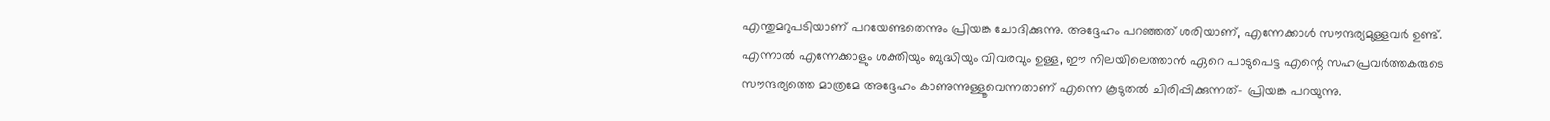എന്തുമറുപടിയാണ് പറയേണ്ടതെന്നും പ്രിയങ്ക ചോദിക്കുന്നു. അദ്ദേഹം പറഞ്ഞത് ശരിയാണ്, എന്നേക്കാള്‍ സൗന്ദര്യമുള്ളവര്‍ ഉണ്ട്. എന്നാല്‍ എന്നേക്കാളും ശക്തിയും ബുദ്ധിയും വിവരവും ഉള്ള, ഈ നിലയിലെത്താന്‍ ഏറെ പാടുപെട്ട എന്റെ സഹപ്രവര്‍ത്തകരുടെ സൗന്ദര്യത്തെ മാത്രമേ അദ്ദേഹം കാണുന്നുള്ളൂവെന്നതാണ് എന്നെ കൂടുതല്‍ ചിരിപ്പിക്കുന്നത്- പ്രിയങ്ക പറയുന്നു.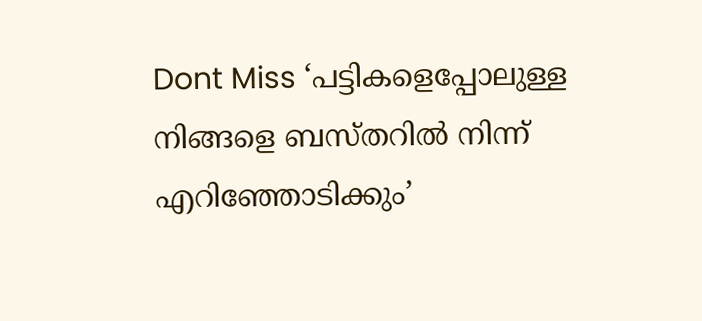Dont Miss ‘പട്ടികളെപ്പോലുള്ള നിങ്ങളെ ബസ്തറില്‍ നിന്ന് എറിഞ്ഞോടിക്കും’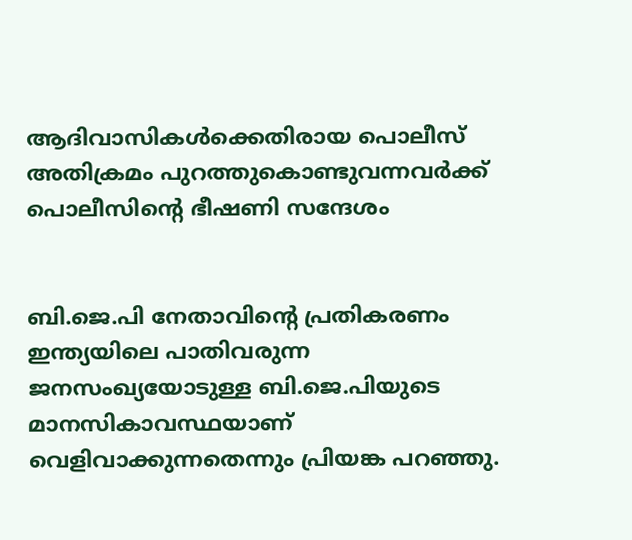ആദിവാസികള്‍ക്കെതിരായ പൊലീസ് അതിക്രമം പുറത്തുകൊണ്ടുവന്നവര്‍ക്ക് പൊലീസിന്റെ ഭീഷണി സന്ദേശം


ബി.ജെ.പി നേതാവിന്റെ പ്രതികരണം ഇന്ത്യയിലെ പാതിവരുന്ന ജനസംഖ്യയോടുള്ള ബി.ജെ.പിയുടെ മാനസികാവസ്ഥയാണ് വെളിവാക്കുന്നതെന്നും പ്രിയങ്ക പറഞ്ഞു.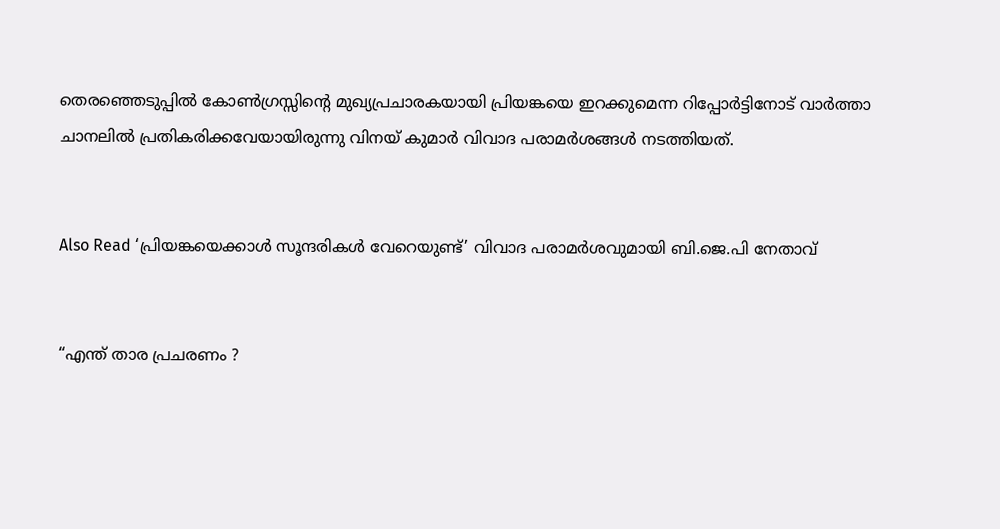തെരഞ്ഞെടുപ്പില്‍ കോണ്‍ഗ്രസ്സിന്റെ മുഖ്യപ്രചാരകയായി പ്രിയങ്കയെ ഇറക്കുമെന്ന റിപ്പോര്‍ട്ടിനോട് വാര്‍ത്താ ചാനലില്‍ പ്രതികരിക്കവേയായിരുന്നു വിനയ് കുമാര്‍ വിവാദ പരാമര്‍ശങ്ങള്‍ നടത്തിയത്.


Also Read ‘പ്രിയങ്കയെക്കാള്‍ സൂന്ദരികള്‍ വേറെയുണ്ട്’ വിവാദ പരാമര്‍ശവുമായി ബി.ജെ.പി നേതാവ്


“എന്ത് താര പ്രചരണം ?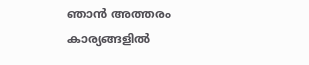ഞാന്‍ അത്തരം കാര്യങ്ങളില്‍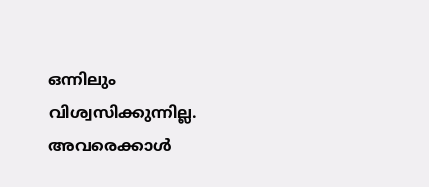ഒന്നിലും വിശ്വസിക്കുന്നില്ല. അവരെക്കാള്‍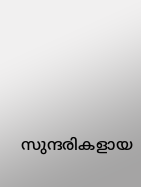സുന്ദരികളായ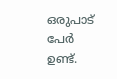ഒരുപാട് പേര്‍ ഉണ്ട്.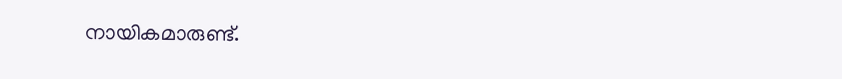നായികമാരുണ്ട്.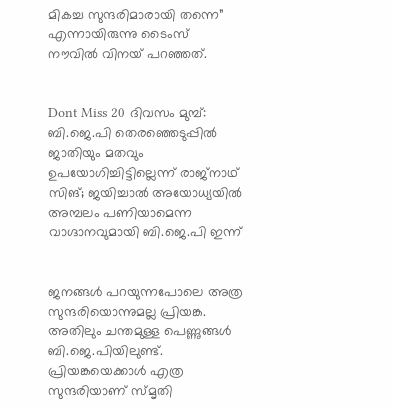മികച്ച സുന്ദരിമാരായി തന്നെ” എന്നായിരുന്നു ടൈംസ് നൗവില്‍ വിനയ് പറഞ്ഞത്.


Dont Miss 20 ദിവസം മുമ്പ്: ബി.ജെ.പി തെരഞ്ഞെടുപ്പില്‍ ജാതിയും മതവും ഉപയോഗിച്ചിട്ടില്ലെന്ന് രാജ്‌നാഥ് സിങ്; ജയിച്ചാല്‍ അയോധ്യയില്‍ അമ്പലം പണിയാമെന്ന വാഗ്ദാനവുമായി ബി.ജെ.പി ഇന്ന്


ജനങ്ങള്‍ പറയുന്നപോലെ അത്ര സുന്ദരിയൊന്നുമല്ല പ്രിയങ്ക. അതിലും ചന്തമുള്ള പെണ്ണുങ്ങള്‍ ബി.ജെ.പിയിലുണ്ട്. പ്രിയങ്കയെക്കാള്‍ എത്ര സുന്ദരിയാണ് സ്മൃതി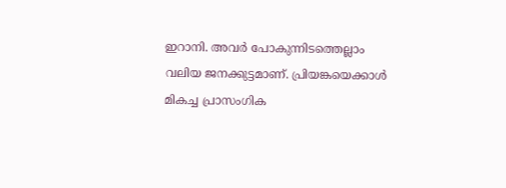ഇറാനി. അവര്‍ പോകുന്നിടത്തെല്ലാം വലിയ ജനക്കുട്ടമാണ്. പ്രിയങ്കയെക്കാള്‍ മികച്ച പ്രാസംഗിക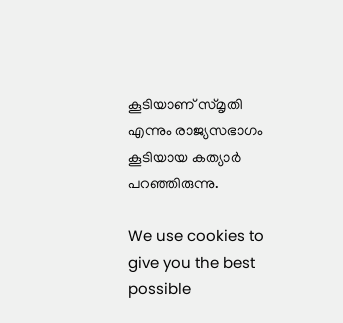കൂടിയാണ് സ്മൃതി എന്നും രാജ്യസഭാഗം കൂടിയായ കത്യാര്‍ പറഞ്ഞിരുന്നു.

We use cookies to give you the best possible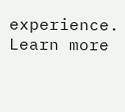experience. Learn more